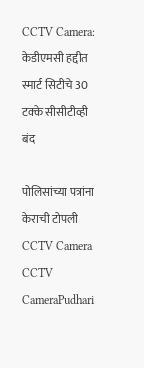CCTV Camera: केडीएमसी हद्दीत स्मार्ट सिटीचे 30 टक्के सीसीटीव्ही बंद

पोलिसांच्या पत्रांना केराची टोपली
CCTV Camera
CCTV CameraPudhari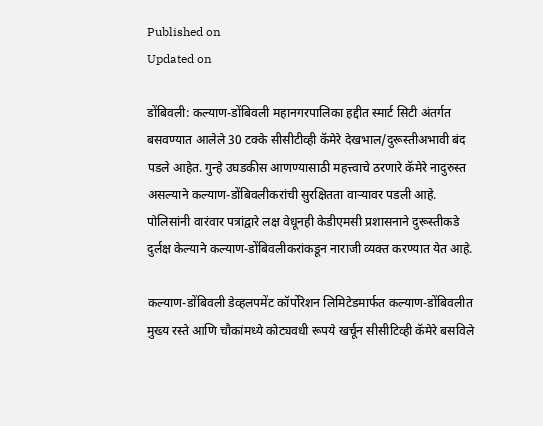Published on
Updated on

डोंबिवली: कल्याण-डोंबिवली महानगरपालिका हद्दीत स्मार्ट सिटी अंतर्गत बसवण्यात आलेले 30 टक्के सीसीटीव्ही कॅमेरे देखभाल/दुरूस्तीअभावी बंद पडले आहेत. गुन्हे उघडकीस आणण्यासाठी महत्त्वाचे ठरणारे कॅमेरे नादुरुस्त असल्याने कल्याण-डोंबिवलीकरांची सुरक्षितता वाऱ्यावर पडली आहे. पोलिसांनी वारंवार पत्रांद्वारे लक्ष वेधूनही केडीएमसी प्रशासनाने दुरूस्तीकडे दुर्लक्ष केल्याने कल्याण-डोंबिवलीकरांकडून नाराजी व्यक्त करण्यात येत आहे.

कल्याण-डोंबिवली डेव्हलपमेंट कॉर्पोरेशन लिमिटेडमार्फत कल्याण-डोंबिवलीत मुख्य रस्ते आणि चौकांमध्ये कोट्यवधी रूपये खर्चून सीसीटिव्ही कॅमेरे बसविले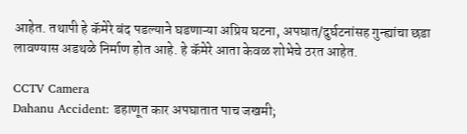आहेत. तथापी हे कॅमेरे बंद पडल्याने घडणाऱ्या अप्रिय घटना, अपघात/दुर्घटनांसह गुन्ह्यांचा छडा लावण्यास अडथळे निर्माण होत आहे. हे कॅमेरे आता केवळ शोभेचे ठरत आहेत.

CCTV Camera
Dahanu Accident: डहाणूत कार अपघातात पाच जखमी;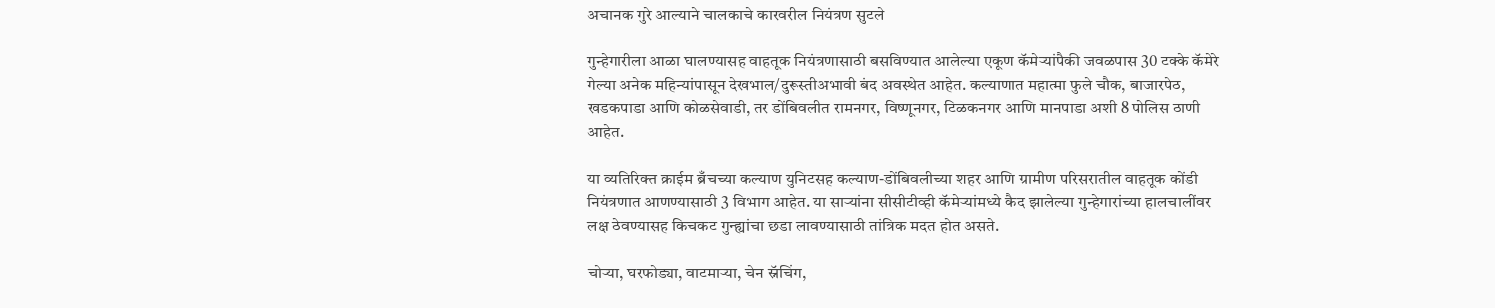अचानक गुरे आल्याने चालकाचे कारवरील नियंत्रण सुटले

गुन्हेगारीला आळा घालण्यासह वाहतूक नियंत्रणासाठी बसविण्यात आलेल्या एकूण कॅमेऱ्यांपैकी जवळपास 30 टक्के कॅमेरे गेल्या अनेक महिन्यांपासून देखभाल/दुरूस्तीअभावी बंद अवस्थेत आहेत. कल्याणात महात्मा फुले चौक, बाजारपेठ, खडकपाडा आणि कोळसेवाडी, तर डोंबिवलीत रामनगर, विष्णूनगर, टिळकनगर आणि मानपाडा अशी 8 पोलिस ठाणी आहेत.

या व्यतिरिक्त क्राईम ब्रँचच्या कल्याण युनिटसह कल्याण-डोंबिवलीच्या शहर आणि ग्रामीण परिसरातील वाहतूक कोंडी नियंत्रणात आणण्यासाठी 3 विभाग आहेत. या साऱ्यांना सीसीटीव्ही कॅमेऱ्यांमध्ये कैद झालेल्या गुन्हेगारांच्या हालचालींवर लक्ष ठेवण्यासह किचकट गुन्ह्यांचा छडा लावण्यासाठी तांत्रिक मदत होत असते.

चोऱ्या, घरफोड्या, वाटमाऱ्या, चेन स्नॅचिंग,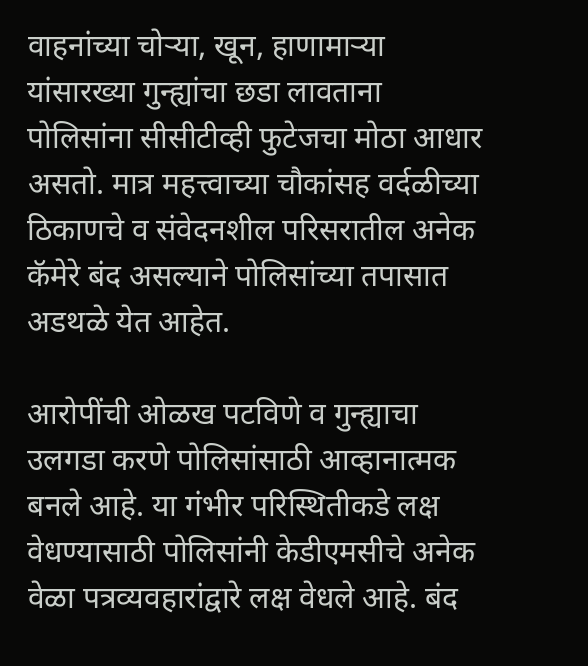वाहनांच्या चोऱ्या, खून, हाणामाऱ्या यांसारख्या गुन्ह्यांचा छडा लावताना पोलिसांना सीसीटीव्ही फुटेजचा मोठा आधार असतो. मात्र महत्त्वाच्या चौकांसह वर्दळीच्या ठिकाणचे व संवेदनशील परिसरातील अनेक कॅमेरे बंद असल्याने पोलिसांच्या तपासात अडथळे येत आहेत.

आरोपींची ओळख पटविणे व गुन्ह्याचा उलगडा करणे पोलिसांसाठी आव्हानात्मक बनले आहे. या गंभीर परिस्थितीकडे लक्ष वेधण्यासाठी पोलिसांनी केडीएमसीचे अनेक वेळा पत्रव्यवहारांद्वारे लक्ष वेधले आहे. बंद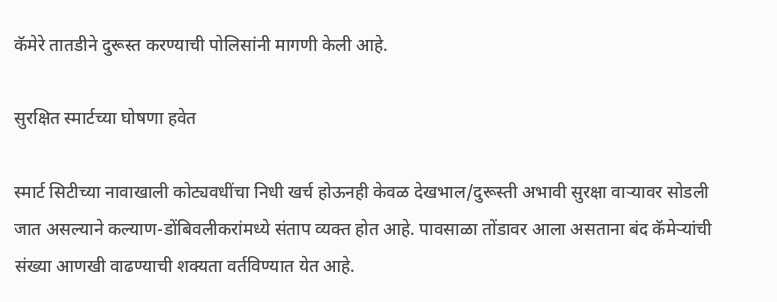कॅमेरे तातडीने दुरूस्त करण्याची पोलिसांनी मागणी केली आहे.

सुरक्षित स्मार्टच्या घोषणा हवेत

स्मार्ट सिटीच्या नावाखाली कोट्यवधींचा निधी खर्च होऊनही केवळ देखभाल/दुरूस्ती अभावी सुरक्षा वाऱ्यावर सोडली जात असल्याने कल्याण-डोंबिवलीकरांमध्ये संताप व्यक्त होत आहे. पावसाळा तोंडावर आला असताना बंद कॅमेऱ्यांची संख्या आणखी वाढण्याची शक्यता वर्तविण्यात येत आहे.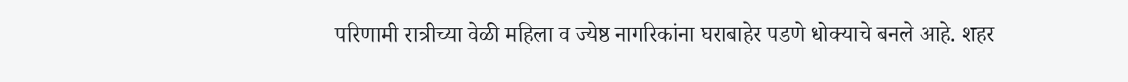परिणामी रात्रीच्या वेळी महिला व ज्येष्ठ नागरिकांना घराबाहेर पडणे धोक्याचे बनले आहे. शहर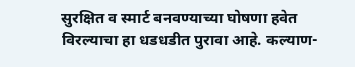सुरक्षित व स्मार्ट बनवण्याच्या घोषणा हवेत विरल्याचा हा धडधडीत पुरावा आहे. कल्याण-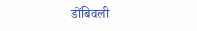डोंबिवली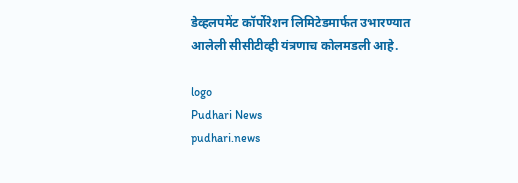डेव्हलपमेंट कॉर्पोरेशन लिमिटेडमार्फत उभारण्यात आलेली सीसीटीव्ही यंत्रणाच कोलमडली आहे.

logo
Pudhari News
pudhari.news